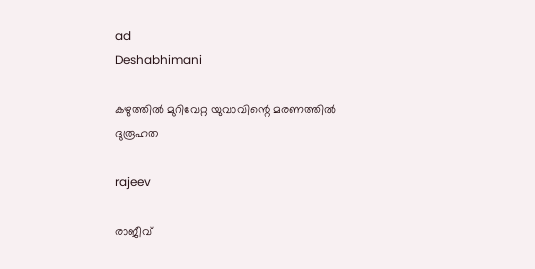ad
Deshabhimani

കഴുത്തിൽ മുറിവേറ്റ യുവാവിന്റെ മരണത്തിൽ ദുരൂഹത

rajeev

രാജീവ്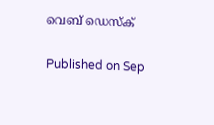വെബ് ഡെസ്ക്

Published on Sep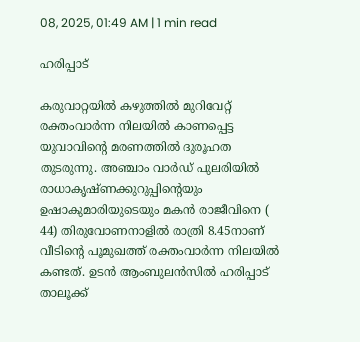08, 2025, 01:49 AM | 1 min read

ഹരിപ്പാട്

കരുവാറ്റയിൽ കഴുത്തിൽ മുറിവേറ്റ്‌ രക്തംവാർന്ന നിലയിൽ കാണപ്പെട്ട യുവാവിന്റെ മരണത്തിൽ ദുരൂഹത തുടരുന്നു. അഞ്ചാം വാർഡ്‌ പുലരിയിൽ രാധാകൃഷ്ണക്കുറുപ്പിന്റെയും ഉഷാകുമാരിയുടെയും മകൻ രാജീവിനെ ( 44) തിരുവോണനാളിൽ രാത്രി 8.45നാണ് വീടിന്റെ പൂമുഖത്ത് രക്തംവാർന്ന നിലയിൽ കണ്ടത്. ഉടൻ ആംബുലൻസിൽ ഹരിപ്പാട് താലൂക്ക്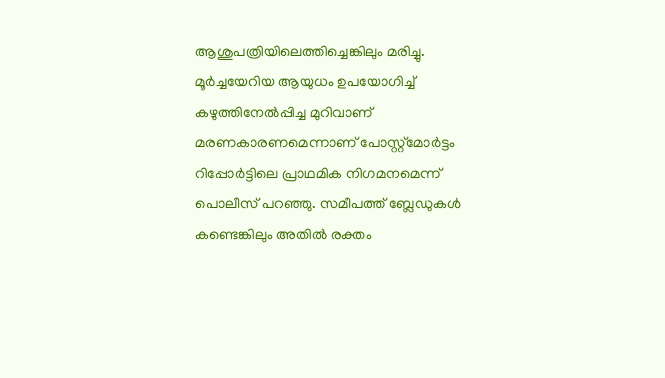ആശുപത്രിയിലെത്തിച്ചെങ്കിലും മരിച്ചു.  മൂർച്ചയേറിയ ആയുധം ഉപയോഗിച്ച് കഴുത്തിനേൽപ്പിച്ച മുറിവാണ്‌ മരണകാരണമെന്നാണ്‌ പോസ്റ്റ്മോർട്ടം റിപ്പോർട്ടിലെ പ്രാഥമിക നിഗമനമെന്ന്‌ പൊലീസ് പറഞ്ഞു. സമീപത്ത് ബ്ലേഡുകൾ കണ്ടെങ്കിലും അതിൽ രക്തം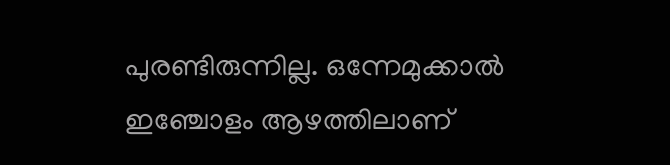പുരണ്ടിരുന്നില്ല. ഒന്നേമുക്കാൽ ഇഞ്ചോളം ആഴത്തിലാണ്‌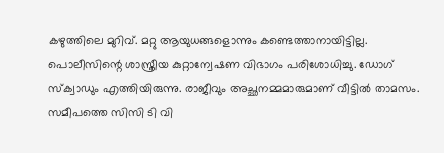കഴുത്തിലെ മുറിവ്‌. മറ്റു ആയുധങ്ങളൊന്നും കണ്ടെത്താനായിട്ടില്ല. പൊലീസിന്റെ ശാസ്ത്രീയ കുറ്റാന്വേഷണ വിഭാഗം പരിശോധിച്ചു. ഡോഗ് സ്ക്വാഡും എത്തിയിരുന്നു. രാജീവും അച്ഛനമ്മമാരുമാണ് വീട്ടിൽ താമസം. സമീപത്തെ സിസി ടി വി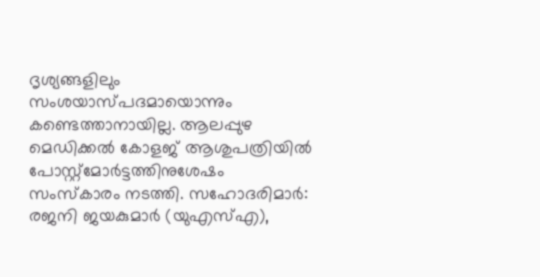ദൃശ്യങ്ങളിലും സംശയാസ്പദമായൊന്നും കണ്ടെത്താനായില്ല. ആലപ്പുഴ മെഡിക്കൽ കോളജ് ആശുപത്രിയിൽ പോസ്റ്റ്മോർട്ടത്തിനുശേഷം സംസ്‌കാരം നടത്തി. സഹോദരിമാർ: രജനി ജയകുമാർ (യുഎസ്എ),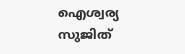ഐശ്വര്യ സുജിത്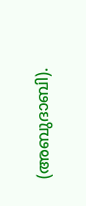(അബുദാബി).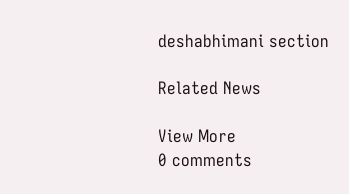deshabhimani section

Related News

View More
0 comments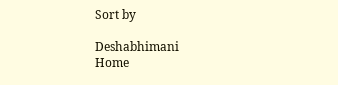Sort by

Deshabhimani
Home